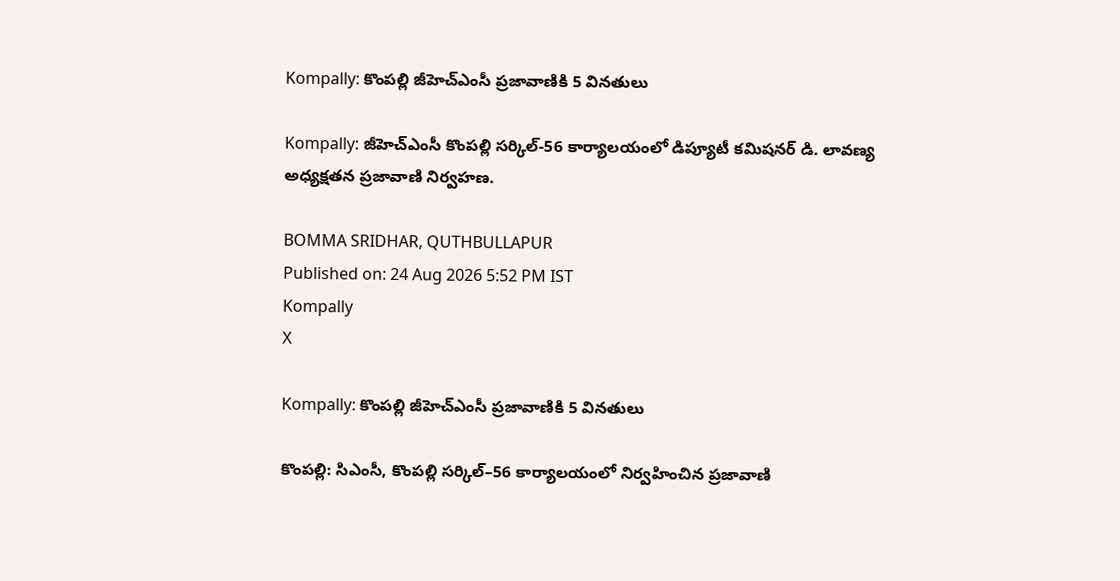Kompally: కొంపల్లి జీహెచ్‌ఎంసీ ప్రజావాణికి 5 వినతులు

Kompally: జీహెచ్‌ఎంసీ కొంపల్లి సర్కిల్-56 కార్యాలయంలో డిప్యూటీ కమిషనర్ డి. లావణ్య అధ్యక్షతన ప్రజావాణి నిర్వహణ.

BOMMA SRIDHAR, QUTHBULLAPUR
Published on: 24 Aug 2026 5:52 PM IST
Kompally
X

Kompally: కొంపల్లి జీహెచ్‌ఎంసీ ప్రజావాణికి 5 వినతులు

కొంపల్లి: సిఎంసీ, కొంపల్లి సర్కిల్–56 కార్యాలయంలో నిర్వహించిన ప్రజావాణి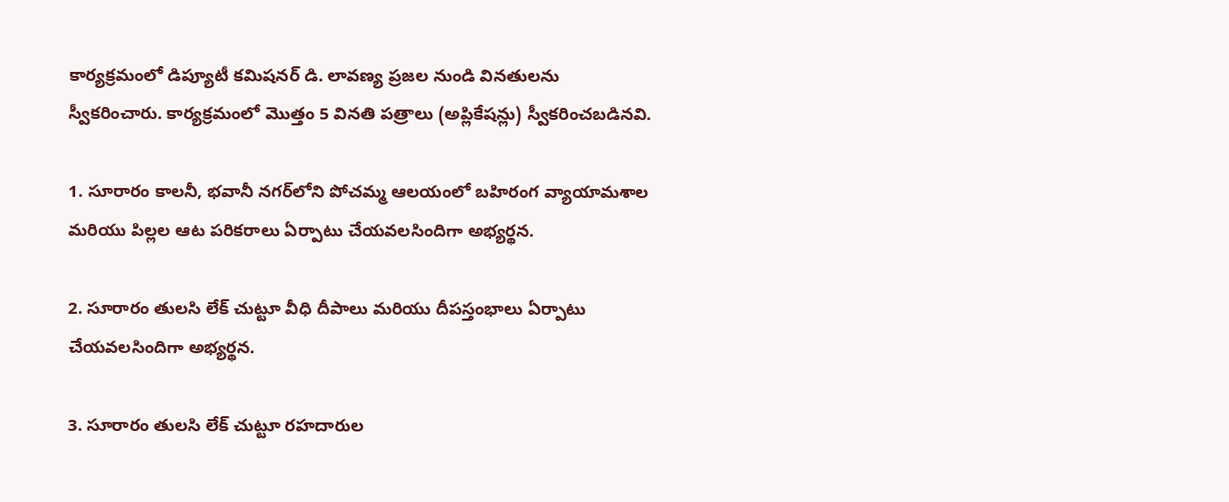కార్యక్రమంలో డిప్యూటీ కమిషనర్ డి. లావణ్య ప్రజల నుండి వినతులను స్వీకరించారు. కార్యక్రమంలో మొత్తం 5 వినతి పత్రాలు (అప్లికేషన్లు) స్వీకరించబడినవి.

1. సూరారం కాలనీ, భవానీ నగర్‌లోని పోచమ్మ ఆలయంలో బహిరంగ వ్యాయామశాల మరియు పిల్లల ఆట పరికరాలు ఏర్పాటు చేయవలసిందిగా అభ్యర్థన.

2. సూరారం తులసి లేక్ చుట్టూ వీధి దీపాలు మరియు దీపస్తంభాలు ఏర్పాటు చేయవలసిందిగా అభ్యర్థన.

3. సూరారం తులసి లేక్ చుట్టూ రహదారుల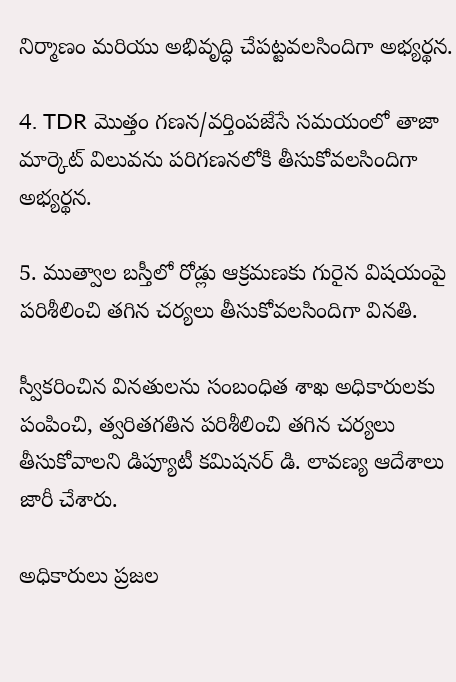నిర్మాణం మరియు అభివృద్ధి చేపట్టవలసిందిగా అభ్యర్థన.

4. TDR మొత్తం గణన/వర్తింపజేసే సమయంలో తాజా మార్కెట్ విలువను పరిగణనలోకి తీసుకోవలసిందిగా అభ్యర్థన.

5. ముత్వాల బస్తీలో రోడ్లు ఆక్రమణకు గురైన విషయంపై పరిశీలించి తగిన చర్యలు తీసుకోవలసిందిగా వినతి.

స్వీకరించిన వినతులను సంబంధిత శాఖ అధికారులకు పంపించి, త్వరితగతిన పరిశీలించి తగిన చర్యలు తీసుకోవాలని డిప్యూటీ కమిషనర్ డి. లావణ్య ఆదేశాలు జారీ చేశారు.

అధికారులు ప్రజల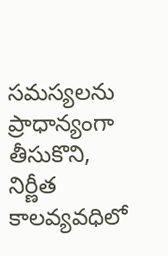సమస్యలను ప్రాధాన్యంగా తీసుకొని, నిర్ణీత కాలవ్యవధిలో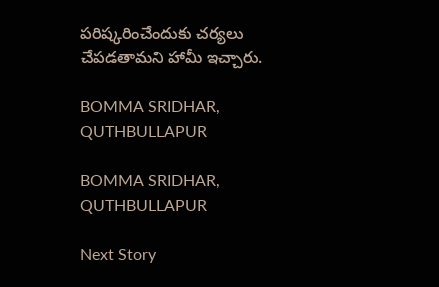పరిష్కరించేందుకు చర్యలు చేపడతామని హామీ ఇచ్చారు.

BOMMA SRIDHAR, QUTHBULLAPUR

BOMMA SRIDHAR, QUTHBULLAPUR

Next Story